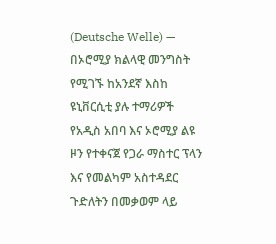(Deutsche Welle) — በኦሮሚያ ክልላዊ መንግስት የሚገኙ ከአንደኛ እስከ ዩኒቨርሲቲ ያሉ ተማሪዎች የአዲስ አበባ እና ኦሮሚያ ልዩ ዞን የተቀናጀ የጋራ ማስተር ፕላን እና የመልካም አስተዳደር ጉድለትን በመቃወም ላይ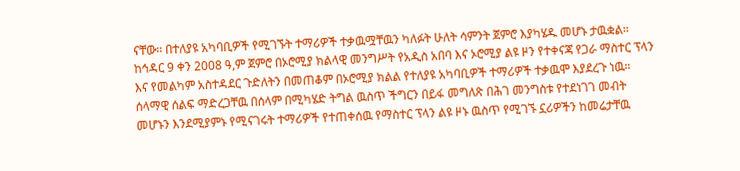ናቸው። በተለያዩ አካባቢዎች የሚገኙት ተማሪዎች ተቃዉሟቸዉን ካለፉት ሁለት ሳምንት ጀምሮ እያካሄዱ መሆኑ ታዉቋል።
ከኅዳር 9 ቀን 2008 ዓ,ም ጀምሮ በኦሮሚያ ክልላዊ መንግሥት የአዲስ አበባ እና ኦሮሚያ ልዩ ዞን የተቀናጃ የጋራ ማስተር ፕላን እና የመልካም አስተዳደር ጉድለትን በመጠቆም በኦሮሚያ ክልል የተለያዩ አካባቢዎች ተማሪዎች ተቃዉሞ እያደረጉ ነዉ። ሰላማዊ ሰልፍ ማድረጋቸዉ በሰላም በሚካሄድ ትግል ዉስጥ ችግርን በይፋ መግለጽ በሕገ መንግስቱ የተደነገገ መብት መሆኑን እንደሚያምኑ የሚናገሩት ተማሪዎች የተጠቀሰዉ የማስተር ፕላን ልዩ ዞኑ ዉስጥ የሚገኙ ኗሪዎችን ከመሬታቸዉ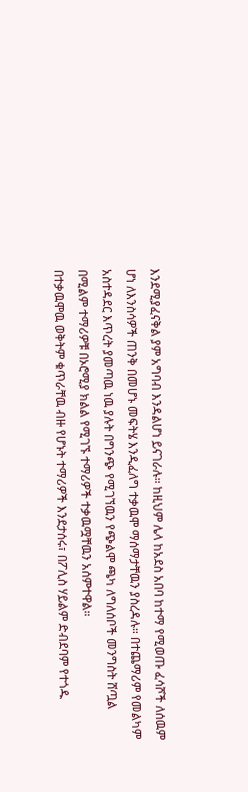እንደሚያፈናቅል ያም አግባብ እንዳልሆነ ይናገራሉ። ከዚህም ሌላ ከአደስ አበባ ከተማ የሚወጡ ፈሳሾች ለሰዉም ሆነ ለእንስሳዎች ጠንቅ በመሆኑ መፍትሄ እንዲፈለግ ተቃዉሞ ማሰማታቸዉን ያስረዳሉ። በተጨማሪም የመልካም አስተዳደር እጥረት ያመጣዉ ነዉ ያሉት በግንጭ የሚገኘዉን የጭልሞ ጫካ ለግለሰቦች መንግስት ሸጧል በሚልም ተማሪዎቹ በኦሮሚያ ክልል የሚገኙ ተማሪዎች ተቃዉሟቸዉን አሰምተዋል።
በተቃዉሞዉ ወቅትም ቁጥራቸዉ ብዙ የሆኑት ተማሪዎች እንደታሰሩ፣ በፖሊስ ሃይልም ድብደባም የተጎዱ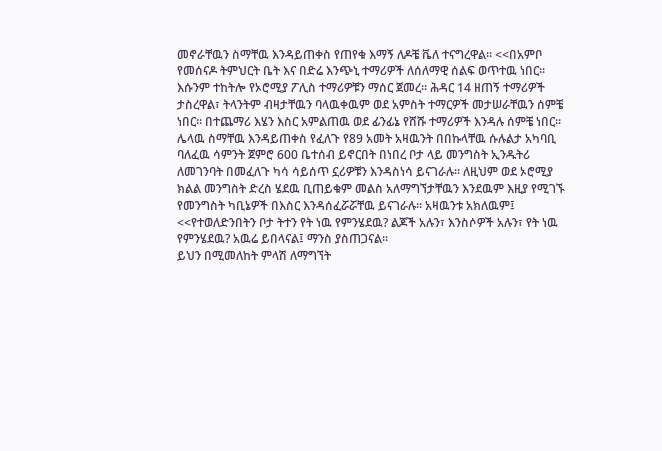መኖራቸዉን ስማቸዉ እንዳይጠቀስ የጠየቁ እማኝ ለዶቼ ቬለ ተናግረዋል። <<በአምቦ የመሰናዶ ትምህርት ቤት እና በድሬ እንጭኒ ተማሪዎች ለሰለማዊ ሰልፍ ወጥተዉ ነበር። እሱንም ተከትሎ የኦሮሚያ ፖሊስ ተማሪዎቹን ማሰር ጀመረ። ሕዳር 14 ዘጠኝ ተማሪዎች ታስረዋል፣ ትላንትም ብዛታቸዉን ባላዉቀዉም ወደ አምስት ተማርዎች መታሠራቸዉን ሰምቼ ነበር። በተጨማሪ እሄን እስር አምልጠዉ ወደ ፊንፊኔ የሸሹ ተማሪዎች እንዳሉ ሰምቼ ነበር።
ሌላዉ ስማቸዉ እንዳይጠቀስ የፈለጉ የ89 አመት አዛዉንት በበኩላቸዉ ሱሉልታ አካባቢ ባለፈዉ ሳምንት ጀምሮ 600 ቤተሰብ ይኖርበት በነበረ ቦታ ላይ መንግስት ኢንዱትሪ ለመገንባት በመፈለጉ ካሳ ሳይሰጥ ኗሪዎቹን እንዳስነሳ ይናገራሉ። ለዚህም ወደ ኦሮሚያ ክልል መንግስት ድረስ ሄደዉ ቢጠይቁም መልስ አለማግኘታቸዉን እንደዉም እዚያ የሚገኙ የመንግስት ካቢኔዎች በእስር እንዳሰፈሯሯቸዉ ይናገራሉ። አዛዉንቱ አክለዉም፤ <<የተወለድንበትን ቦታ ትተን የት ነዉ የምንሄደዉ? ልጆች አሉን፣ እንስሶዎች አሉን፣ የት ነዉ የምንሄደዉ? አዉሬ ይበላናል፤ ማንስ ያስጠጋናል።
ይህን በሚመለከት ምላሽ ለማግኘት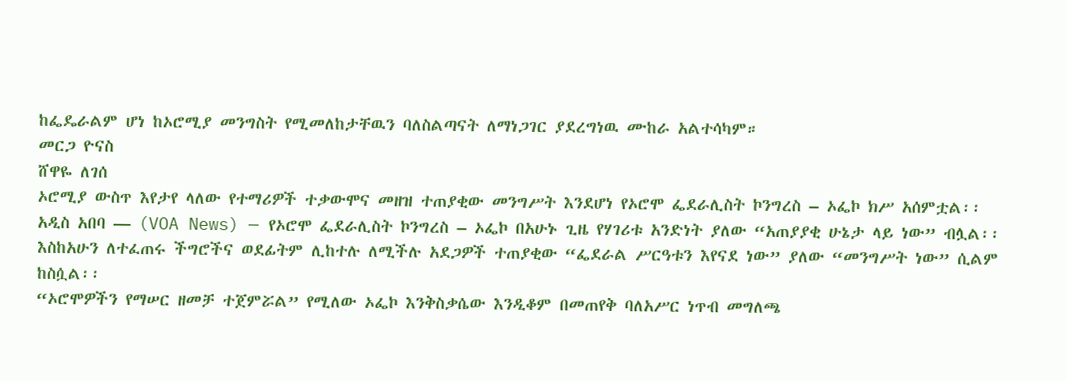ከፌዴራልም ሆነ ከኦሮሚያ መንግስት የሚመለከታቸዉን ባለስልጣናት ለማነጋገር ያደረግነዉ ሙከራ አልተሳካም።
መርጋ ዮናስ
ሸዋዬ ለገሰ
ኦሮሚያ ውስጥ እየታየ ላለው የተማሪዎች ተቃውሞና መዘዝ ተጠያቂው መንግሥት እንደሆነ የኦሮሞ ፌደራሊስት ኮንግረስ – ኦፌኮ ክሥ አሰምቷል፡፡
አዲስ አበባ — (VOA News) — የኦሮሞ ፌደራሊስት ኮንግረስ – ኦፌኮ በአሁኑ ጊዜ የሃገሪቱ አንድነት ያለው “አጠያያቂ ሁኔታ ላይ ነው” ብሏል፡፡
እስከአሁን ለተፈጠሩ ችግሮችና ወደፊትም ሊከተሉ ለሚችሉ አደጋዎች ተጠያቂው “ፌደራል ሥርዓቱን እየናደ ነው” ያለው “መንግሥት ነው” ሲልም ከስሷል፡፡
“ኦሮሞዎችን የማሠር ዘመቻ ተጀምሯል” የሚለው ኦፌኮ እንቅስቃሴው እንዲቆም በመጠየቅ ባለአሥር ነጥብ መግለጫ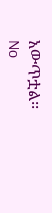አውጥቷል፡፡
No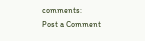comments:
Post a Comment